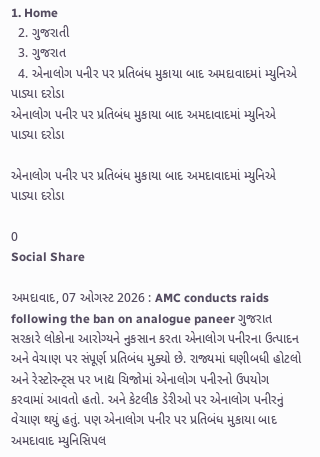1. Home
  2. ગુજરાતી
  3. ગુજરાત
  4. એનાલોગ પનીર પર પ્રતિબંધ મુકાયા બાદ અમદાવાદમાં મ્યુનિએ પાડ્યા દરોડા
એનાલોગ પનીર પર પ્રતિબંધ મુકાયા બાદ અમદાવાદમાં મ્યુનિએ પાડ્યા દરોડા

એનાલોગ પનીર પર પ્રતિબંધ મુકાયા બાદ અમદાવાદમાં મ્યુનિએ પાડ્યા દરોડા

0
Social Share

અમદાવાદ, 07 ઓગસ્ટ 2026 : AMC conducts raids following the ban on analogue paneer ગુજરાત સરકારે લોકોના આરોગ્યને નુકસાન કરતા એનાલોગ પનીરના ઉત્પાદન અને વેચાણ પર સંપૂર્ણ પ્રતિબંધ મુક્યો છે. રાજ્યમાં ઘણીબધી હોટલો અને રેસ્ટોરન્ટ્સ પર ખાદ્ય ચિજોમાં એનાલોગ પનીરનો ઉપયોગ કરવામાં આવતો હતો. અને કેટલીક ડેરીઓ પર એનાલોગ પનીરનું વેચાણ થયું હતું. પણ એનાલોગ પનીર પર પ્રતિબંધ મુકાયા બાદ અમદાવાદ મ્યુનિસિપલ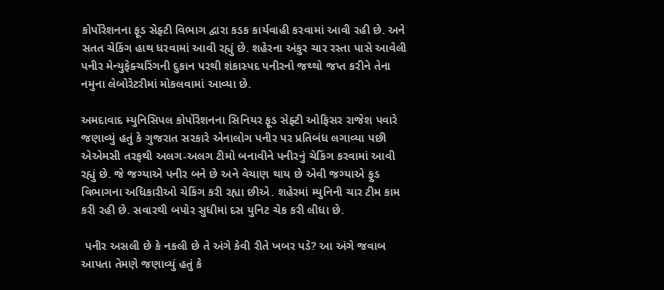કોર્પોરેશનના ફૂડ સેફ્ટી વિભાગ દ્વારા કડક કાર્યવાહી કરવામાં આવી રહી છે. અને સતત ચેકિંગ હાથ ધરવામાં આવી રહ્યું છે. શહેરના અંકુર ચાર રસ્તા પાસે આવેલી પનીર મેન્યુફેક્ચરિંગની દુકાન પરથી શંકાસ્પદ પનીરનો જથ્થો જપ્ત કરીને તેના નમુના લેબોરેટરીમાં મોકલવામાં આવ્યા છે.

અમદાવાદ મ્યુનિસિપલ કોર્પોરેશનના સિનિયર ફૂડ સેફ્ટી ઓફિસર રાજેશ પવારે જણાવ્યું હતું કે ગુજરાત સરકારે એનાલોગ પનીર પર પ્રતિબંધ લગાવ્યા પછી એએમસી તરફથી અલગ-અલગ ટીમો બનાવીને પનીરનું ચેકિંગ કરવામાં આવી રહ્યું છે. જે જગ્યાએ પનીર બને છે અને વેચાણ થાય છે એવી જગ્યાએ ફુડ વિભાગના અધિકારીઓ ચેકિંગ કરી રહ્યા છીએ. શહેરમાં મ્યુનિની ચાર ટીમ કામ કરી રહી છે. સવારથી બપોર સુધીમાં દસ યુનિટ ચેક કરી લીધા છે.

 પનીર અસલી છે કે નકલી છે તે અંગે કેવી રીતે ખબર પડે? આ અંગે જવાબ આપતા તેમણે જણાવ્યું હતું કે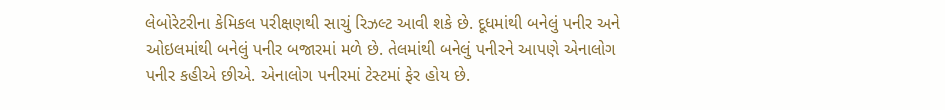લેબોરેટરીના કેમિકલ પરીક્ષણથી સાચું રિઝલ્ટ આવી શકે છે. દૂધમાંથી બનેલું પનીર અને ઓઇલમાંથી બનેલું પનીર બજારમાં મળે છે. તેલમાંથી બનેલું પનીરને આપણે એનાલોગ પનીર કહીએ છીએ. એનાલોગ પનીરમાં ટેસ્ટમાં ફેર હોય છે.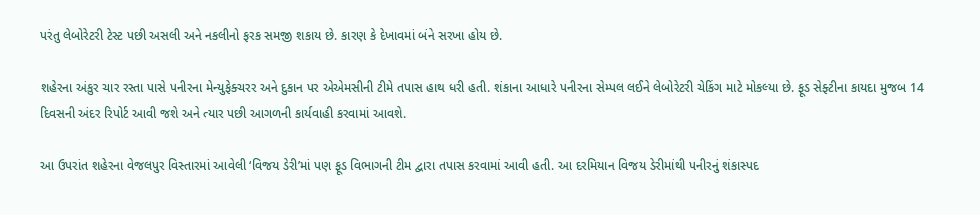પરંતુ લેબોરેટરી ટેસ્ટ પછી અસલી અને નકલીનો ફરક સમજી શકાય છે. કારણ કે દેખાવમાં બંને સરખા હોય છે.

શહેરના અંકુર ચાર રસ્તા પાસે પનીરના મેન્યુફેક્ચરર અને દુકાન પર એએમસીની ટીમે તપાસ હાથ ધરી હતી. શંકાના આધારે પનીરના સેમ્પલ લઈને લેબોરેટરી ચેકિંગ માટે મોકલ્યા છે. ફૂડ સેફ્ટીના કાયદા મુજબ 14 દિવસની અંદર રિપોર્ટ આવી જશે અને ત્યાર પછી આગળની કાર્યવાહી કરવામાં આવશે.

આ ઉપરાંત શહેરના વેજલપુર વિસ્તારમાં આવેલી ‘વિજય ડેરી’માં પણ ફૂડ વિભાગની ટીમ દ્વારા તપાસ કરવામાં આવી હતી. આ દરમિયાન વિજય ડેરીમાંથી પનીરનું શંકાસ્પદ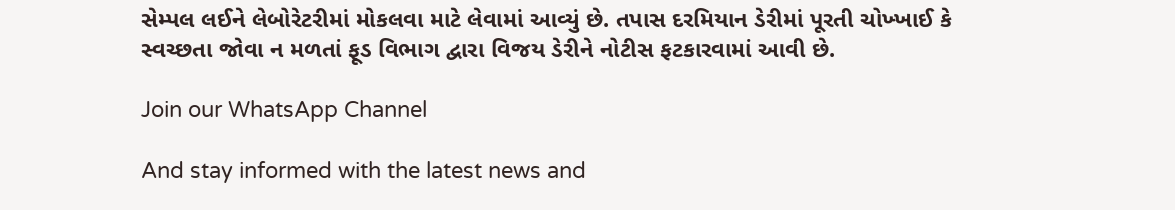સેમ્પલ લઈને લેબોરેટરીમાં મોકલવા માટે લેવામાં આવ્યું છે. તપાસ દરમિયાન ડેરીમાં પૂરતી ચોખ્ખાઈ કે સ્વચ્છતા જોવા ન મળતાં ફૂડ વિભાગ દ્વારા વિજય ડેરીને નોટીસ ફટકારવામાં આવી છે.

Join our WhatsApp Channel

And stay informed with the latest news and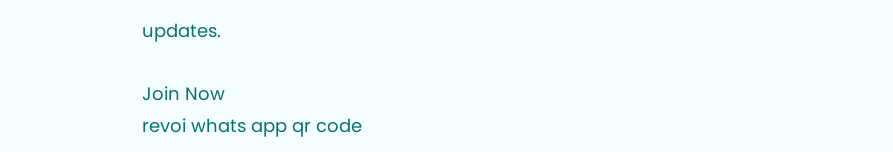updates.

Join Now
revoi whats app qr code